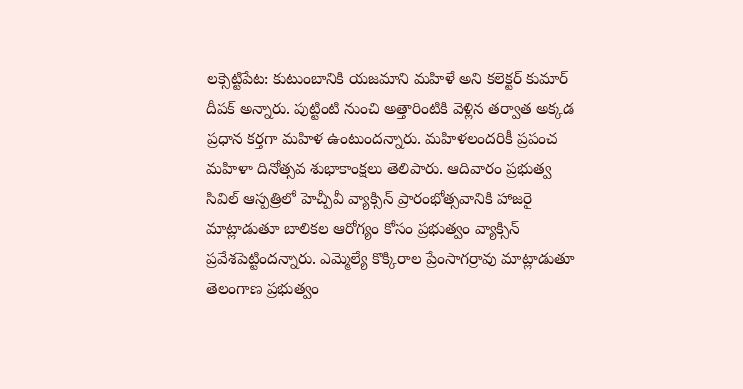లక్సెట్టిపేట: కుటుంబానికి యజమాని మహిళే అని కలెక్టర్ కుమార్ దీపక్ అన్నారు. పుట్టింటి నుంచి అత్తారింటికి వెళ్లిన తర్వాత అక్కడ ప్రధాన కర్తగా మహిళ ఉంటుందన్నారు. మహిళలందరికీ ప్రపంచ మహిళా దినోత్సవ శుభాకాంక్షలు తెలిపారు. ఆదివారం ప్రభుత్వ సివిల్ ఆస్పత్రిలో హెచ్పీవీ వ్యాక్సిన్ ప్రారంభోత్సవానికి హాజరై మాట్లాడుతూ బాలికల ఆరోగ్యం కోసం ప్రభుత్వం వ్యాక్సిన్ ప్రవేశపెట్టిందన్నారు. ఎమ్మెల్యే కొక్కిరాల ప్రేంసాగర్రావు మాట్లాడుతూ తెలంగాణ ప్రభుత్వం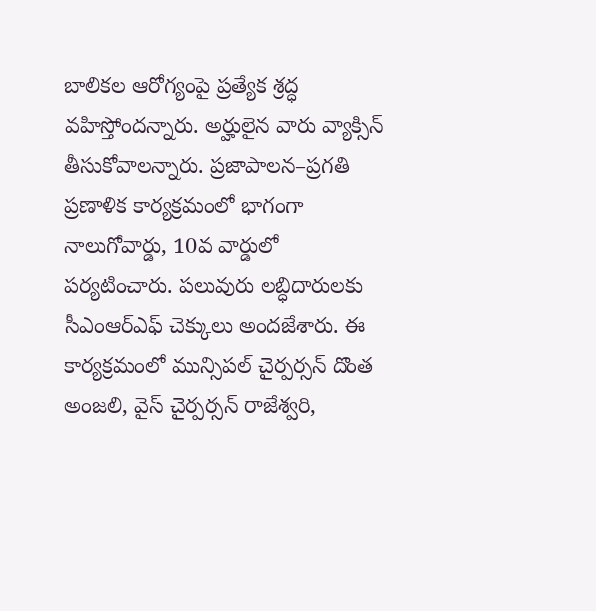బాలికల ఆరోగ్యంపై ప్రత్యేక శ్రద్ధ వహిస్తోందన్నారు. అర్హులైన వారు వ్యాక్సిన్ తీసుకోవాలన్నారు. ప్రజాపాలన–ప్రగతి ప్రణాళిక కార్యక్రమంలో భాగంగా నాలుగోవార్డు, 10వ వార్డులో పర్యటించారు. పలువురు లబ్ధిదారులకు సీఎంఆర్ఎఫ్ చెక్కులు అందజేశారు. ఈ కార్యక్రమంలో మున్సిపల్ చైర్పర్సన్ దొంత అంజలి, వైస్ చైర్పర్సన్ రాజేశ్వరి,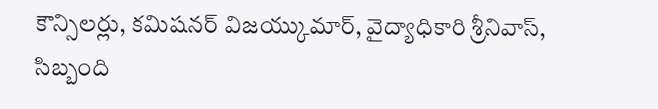కౌన్సిలర్లు, కమిషనర్ విజయ్కుమార్, వైద్యాధికారి శ్రీనివాస్, సిబ్బంది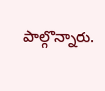పాల్గొన్నారు.